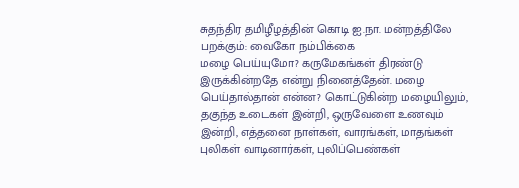சுதந்திர தமிழீழத்தின் கொடி ஐ.நா. மன்றத்திலே பறக்கும்: வைகோ நம்பிக்கை
மழை பெய்யுமோ? கருமேகங்கள் திரண்டு இருக்கின்றதே என்று நினைத்தேன். மழை பெய்தால்தான் என்ன? கொட்டுகின்ற மழையிலும், தகுந்த உடைகள் இன்றி, ஒருவேளை உணவும் இன்றி, எத்தனை நாள்கள், வாரங்கள், மாதங்கள் புலிகள் வாடினார்கள், புலிப்பெண்கள்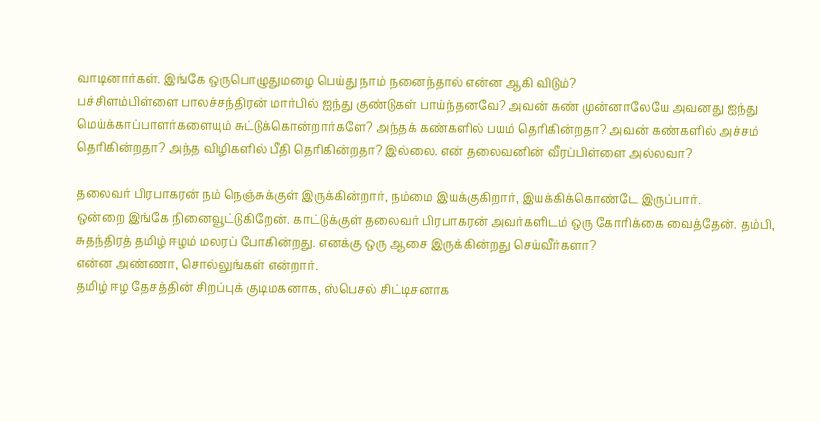வாடினார்கள். இங்கே ஒருபொழுதுமழை பெய்து நாம் நனைந்தால் என்ன ஆகி விடும்?
பச்சிளம்பிள்ளை பாலச்சந்திரன் மார்பில் ஐந்து குண்டுகள் பாய்ந்தனவே? அவன் கண் முன்னாலேயே அவனது ஐந்து மெய்க்காப்பாளர்களையும் சுட்டுக்கொன்றார்களே? அந்தக் கண்களில் பயம் தெரிகின்றதா? அவன் கண்களில் அச்சம் தெரிகின்றதா? அந்த விழிகளில் பீதி தெரிகின்றதா? இல்லை. என் தலைவனின் வீரப்பிள்ளை அல்லவா?

தலைவர் பிரபாகரன் நம் நெஞ்சுக்குள் இருக்கின்றார், நம்மை இயக்குகிறார், இயக்கிக்கொண்டே இருப்பார்.
ஒன்றை இங்கே நினைவூட்டுகிறேன். காட்டுக்குள் தலைவர் பிரபாகரன் அவர்களிடம் ஒரு கோரிக்கை வைத்தேன். தம்பி, சுதந்திரத் தமிழ் ஈழம் மலரப் போகின்றது. எனக்கு ஒரு ஆசை இருக்கின்றது செய்வீர்களா?
என்ன அண்ணா, சொல்லுங்கள் என்றார்.
தமிழ் ஈழ தேசத்தின் சிறப்புக் குடிமகனாக, ஸ்பெசல் சிட்டிசனாக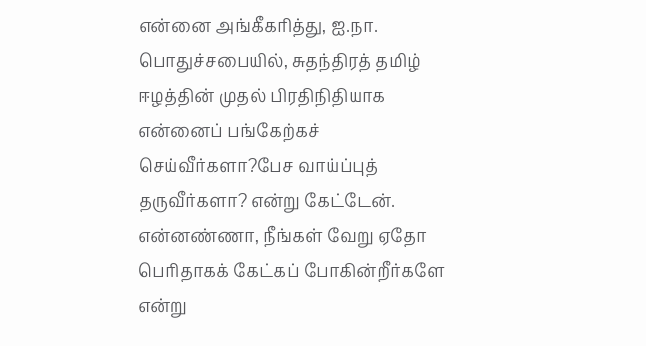என்னை அங்கீகரித்து, ஐ.நா. பொதுச்சபையில், சுதந்திரத் தமிழ் ஈழத்தின் முதல் பிரதிநிதியாக என்னைப் பங்கேற்கச் செய்வீர்களா?பேச வாய்ப்புத் தருவீர்களா? என்று கேட்டேன்.
என்னண்ணா, நீங்கள் வேறு ஏதோ பெரிதாகக் கேட்கப் போகின்றீர்களே என்று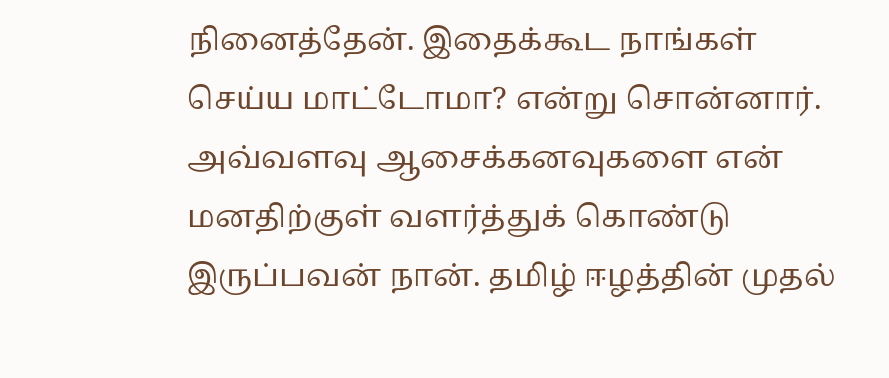நினைத்தேன். இதைக்கூட நாங்கள் செய்ய மாட்டோமா? என்று சொன்னார். அவ்வளவு ஆசைக்கனவுகளை என் மனதிற்குள் வளர்த்துக் கொண்டு இருப்பவன் நான். தமிழ் ஈழத்தின் முதல்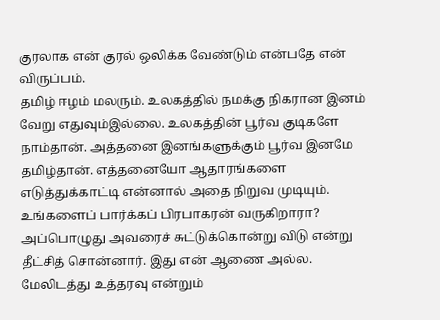குரலாக என் குரல் ஒலிக்க வேண்டும் என்பதே என் விருப்பம்.
தமிழ் ஈழம் மலரும். உலகத்தில் நமக்கு நிகரான இனம் வேறு எதுவும்இல்லை. உலகத்தின் பூர்வ குடிகளே நாம்தான். அத்தனை இனங்களுக்கும் பூர்வ இனமே தமிழ்தான். எத்தனையோ ஆதாரங்களை எடுத்துக்காட்டி என்னால் அதை நிறுவ முடியும்.
உங்களைப் பார்க்கப் பிரபாகரன் வருகிறாரா? அப்பொழுது அவரைச் சுட்டுக்கொன்று விடு என்று தீட்சித் சொன்னார். இது என் ஆணை அல்ல. மேலிடத்து உத்தரவு என்றும்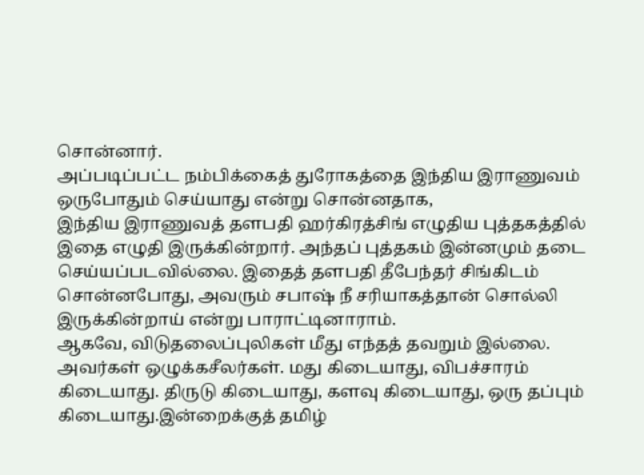சொன்னார்.
அப்படிப்பட்ட நம்பிக்கைத் துரோகத்தை இந்திய இராணுவம் ஒருபோதும் செய்யாது என்று சொன்னதாக,
இந்திய இராணுவத் தளபதி ஹர்கிரத்சிங் எழுதிய புத்தகத்தில் இதை எழுதி இருக்கின்றார். அந்தப் புத்தகம் இன்னமும் தடை செய்யப்படவில்லை. இதைத் தளபதி தீபேந்தர் சிங்கிடம் சொன்னபோது, அவரும் சபாஷ் நீ சரியாகத்தான் சொல்லி இருக்கின்றாய் என்று பாராட்டினாராம்.
ஆகவே, விடுதலைப்புலிகள் மீது எந்தத் தவறும் இல்லை. அவர்கள் ஒழுக்கசீலர்கள். மது கிடையாது, விபச்சாரம் கிடையாது. திருடு கிடையாது, களவு கிடையாது, ஒரு தப்பும் கிடையாது.இன்றைக்குத் தமிழ்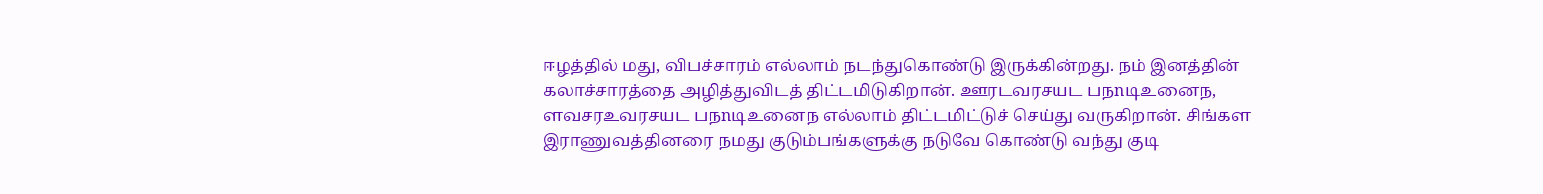ஈழத்தில் மது, விபச்சாரம் எல்லாம் நடந்துகொண்டு இருக்கின்றது. நம் இனத்தின் கலாச்சாரத்தை அழித்துவிடத் திட்டமிடுகிறான். ஊரடவரசயட பநnடிஉனைந, ளவசரஉவரசயட பநnடிஉனைந எல்லாம் திட்டமிட்டுச் செய்து வருகிறான். சிங்கள இராணுவத்தினரை நமது குடும்பங்களுக்கு நடுவே கொண்டு வந்து குடி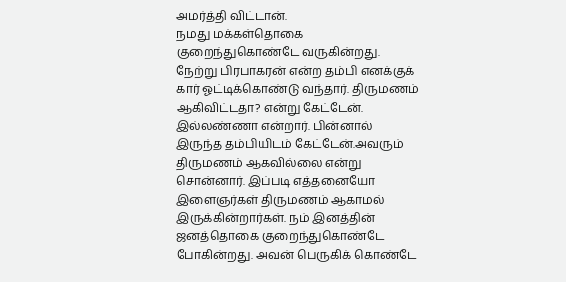அமர்த்தி விட்டான்.
நமது மக்கள்தொகை குறைந்துகொண்டே வருகின்றது. நேற்று பிரபாகரன் என்ற தம்பி எனக்குக் கார் ஓட்டிக்கொண்டு வந்தார். திருமணம் ஆகிவிட்டதா? என்று கேட்டேன். இல்லண்ணா என்றார். பின்னால் இருந்த தம்பியிடம் கேட்டேன்.அவரும் திருமணம் ஆகவில்லை என்று சொன்னார். இப்படி எத்தனையோ இளைஞர்கள் திருமணம் ஆகாமல் இருக்கின்றார்கள். நம் இனத்தின் ஜனத்தொகை குறைந்துகொண்டே போகின்றது. அவன் பெருகிக் கொண்டே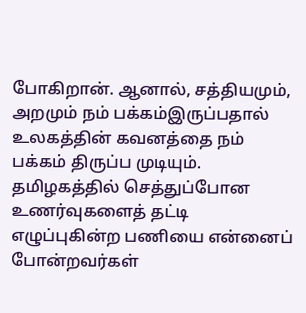போகிறான். ஆனால், சத்தியமும், அறமும் நம் பக்கம்இருப்பதால் உலகத்தின் கவனத்தை நம் பக்கம் திருப்ப முடியும். தமிழகத்தில் செத்துப்போன உணர்வுகளைத் தட்டி எழுப்புகின்ற பணியை என்னைப் போன்றவர்கள்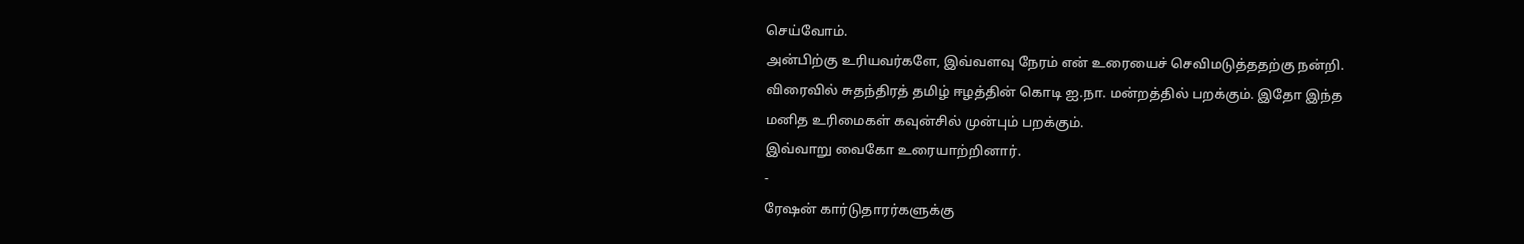செய்வோம்.
அன்பிற்கு உரியவர்களே, இவ்வளவு நேரம் என் உரையைச் செவிமடுத்ததற்கு நன்றி.
விரைவில் சுதந்திரத் தமிழ் ஈழத்தின் கொடி ஐ.நா. மன்றத்தில் பறக்கும். இதோ இந்த மனித உரிமைகள் கவுன்சில் முன்பும் பறக்கும்.
இவ்வாறு வைகோ உரையாற்றினார்.
-
ரேஷன் கார்டுதாரர்களுக்கு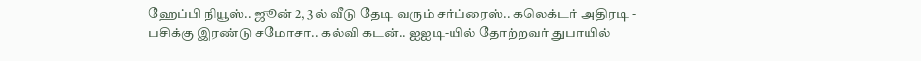ஹேப்பி நியூஸ்.. ஜூன் 2, 3ல் வீடு தேடி வரும் சர்ப்ரைஸ்.. கலெக்டர் அதிரடி -
பசிக்கு இரண்டு சமோசா.. கல்வி கடன்.. ஐஐடி-யில் தோற்றவர் துபாயில்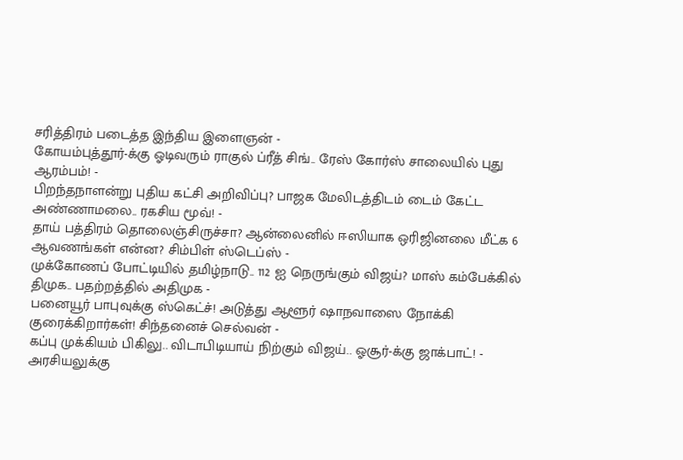சரித்திரம் படைத்த இந்திய இளைஞன் -
கோயம்புத்தூர்-க்கு ஓடிவரும் ராகுல் ப்ரீத் சிங்.. ரேஸ் கோர்ஸ் சாலையில் புது ஆரம்பம்! -
பிறந்தநாளன்று புதிய கட்சி அறிவிப்பு? பாஜக மேலிடத்திடம் டைம் கேட்ட அண்ணாமலை.. ரகசிய மூவ்! -
தாய் பத்திரம் தொலைஞ்சிருச்சா? ஆன்லைனில் ஈஸியாக ஒரிஜினலை மீட்க 6 ஆவணங்கள் என்ன? சிம்பிள் ஸ்டெப்ஸ் -
முக்கோணப் போட்டியில் தமிழ்நாடு.. 112 ஐ நெருங்கும் விஜய்? மாஸ் கம்பேக்கில் திமுக.. பதற்றத்தில் அதிமுக -
பனையூர் பாபுவுக்கு ஸ்கெட்ச்! அடுத்து ஆளூர் ஷாநவாஸை நோக்கி குரைக்கிறார்கள்! சிந்தனைச் செல்வன் -
கப்பு முக்கியம் பிகிலு.. விடாபிடியாய் நிற்கும் விஜய்.. ஓசூர்-க்கு ஜாக்பாட்! -
அரசியலுக்கு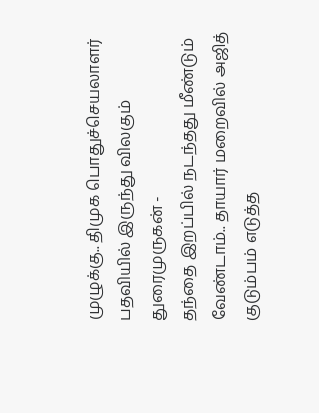முழுக்கு.. திமுக பொதுச்செயலாளர் பதவியில் இருந்து விலகும் துரைமுருகன் -
தந்தை இறப்பில் நடந்தது மீண்டும் வேண்டாம்.. தாயார் மறைவில் அஜித் குடும்பம் எடுத்த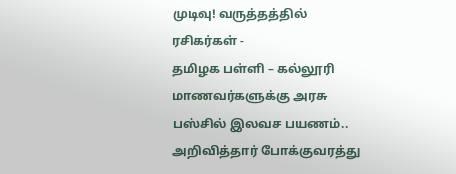முடிவு! வருத்தத்தில் ரசிகர்கள் -
தமிழக பள்ளி – கல்லூரி மாணவர்களுக்கு அரசு பஸ்சில் இலவச பயணம்.. அறிவித்தார் போக்குவரத்து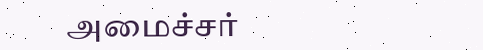அமைச்சர்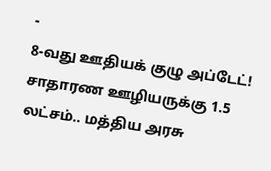-
8-வது ஊதியக் குழு அப்டேட்! சாதாரண ஊழியருக்கு 1.5 லட்சம்.. மத்திய அரசு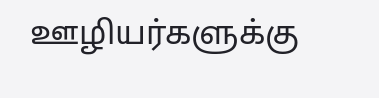ஊழியர்களுக்கு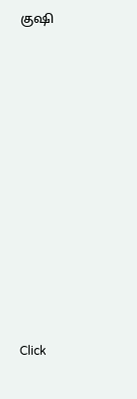குஷி












Click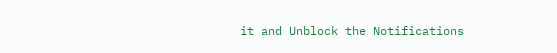it and Unblock the Notifications